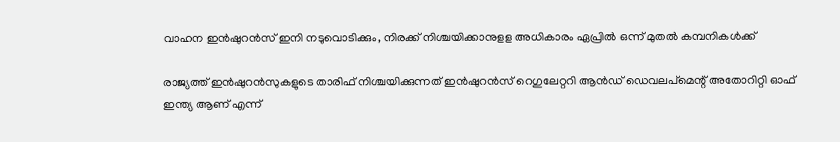വാഹന ഇൻഷുറൻസ് ഇനി നടുവൊടിക്കും, നിരക്ക് നിശ്ചയിക്കാനുളള അധികാരം ഏപ്രിൽ ഒന്ന് മുതൽ കമ്പനികൾക്ക്

രാജ്യത്ത് ഇൻഷുറൻസുകളുടെ താരിഫ് നിശ്ചയിക്കുന്നത് ഇന്‍ഷുറന്‍സ് റെഗുലേറ്ററി ആന്‍ഡ് ഡെവലപ്‌മെന്റ് അതോറിറ്റി ഓഫ് ഇന്ത്യ ആണ് എന്ന്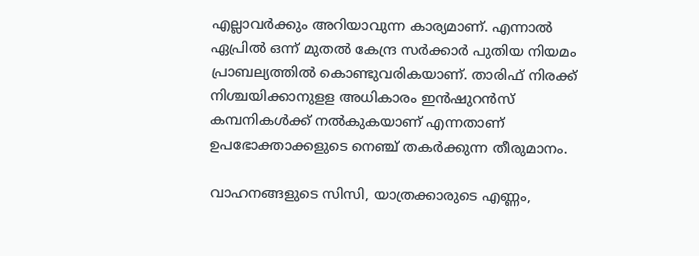എല്ലാവർക്കും അറിയാവുന്ന കാര്യമാണ്. എന്നാൽ ഏപ്രിൽ ഒന്ന് മുതൽ കേന്ദ്ര സർക്കാർ പുതിയ നിയമം പ്രാബല്യത്തിൽ കൊണ്ടുവരികയാണ്. താരിഫ് നിരക്ക് നിശ്ചയിക്കാനുളള അധികാരം ഇൻഷുറൻസ് കമ്പനികൾക്ക് നൽകുകയാണ് എന്നതാണ് ഉപഭോക്താക്കളുടെ നെഞ്ച് തകർക്കുന്ന തീരുമാനം.

വാഹനങ്ങളുടെ സിസി, യാത്രക്കാരുടെ എണ്ണം,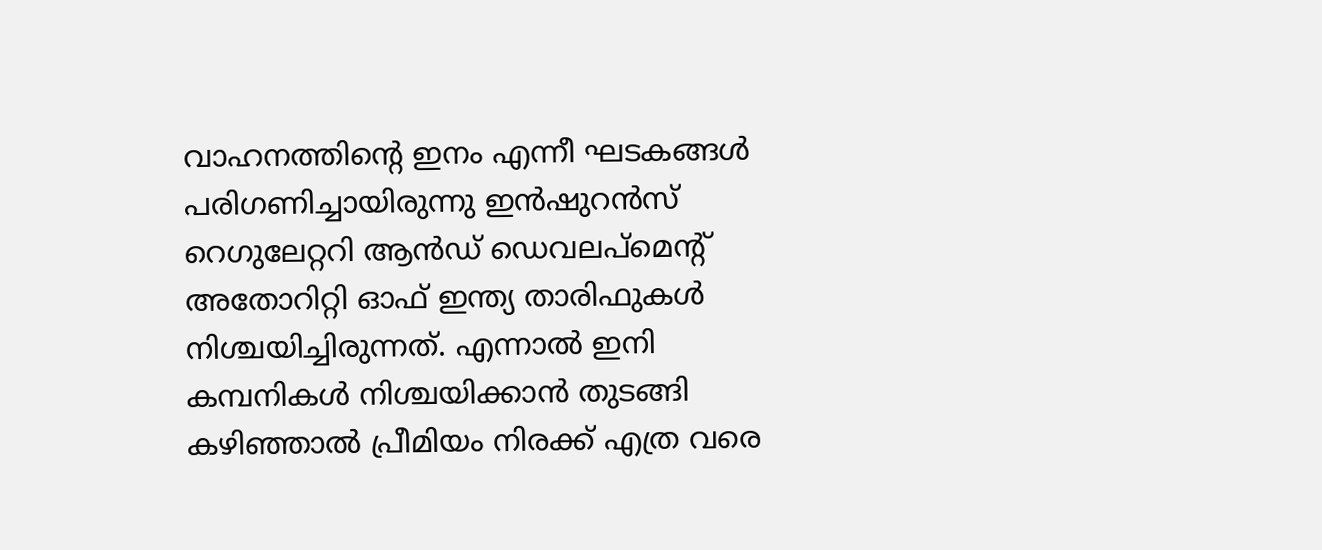വാഹനത്തിൻ്റെ ഇനം എന്നീ ഘടകങ്ങൾ പരിഗണിച്ചായിരുന്നു ഇന്‍ഷുറന്‍സ് റെഗുലേറ്ററി ആന്‍ഡ് ഡെവലപ്‌മെന്റ് അതോറിറ്റി ഓഫ് ഇന്ത്യ താരിഫുകൾ നിശ്ചയിച്ചിരുന്നത്. എന്നാൽ ഇനി കമ്പനികൾ നിശ്ചയിക്കാൻ തുടങ്ങി കഴിഞ്ഞാൽ പ്രീമിയം നിരക്ക് എത്ര വരെ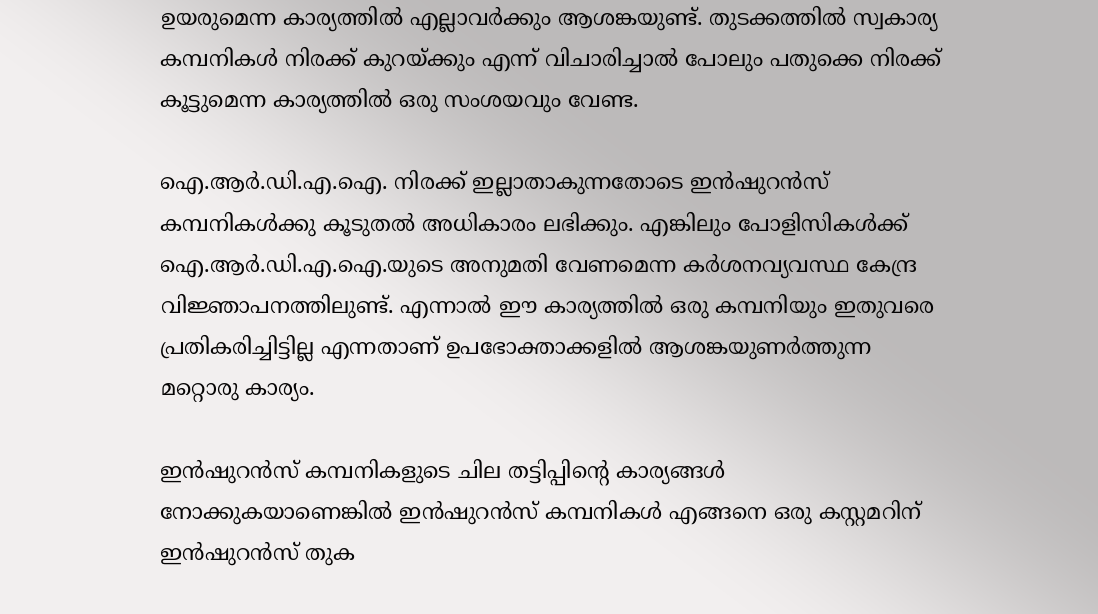ഉയരുമെന്ന കാര്യത്തിൽ എല്ലാവർക്കും ആശങ്കയുണ്ട്. തുടക്കത്തിൽ സ്വകാര്യ കമ്പനികൾ നിരക്ക് കുറയ്ക്കും എന്ന് വിചാരിച്ചാൽ പോലും പതുക്കെ നിരക്ക് കൂട്ടുമെന്ന കാര്യത്തിൽ ഒരു സംശയവും വേണ്ട.

ഐ.ആര്‍.ഡി.എ.ഐ. നിരക്ക് ഇല്ലാതാകുന്നതോടെ ഇന്‍ഷുറന്‍സ് കമ്പനികള്‍ക്കു കൂടുതല്‍ അധികാരം ലഭിക്കും. എങ്കിലും പോളിസികള്‍ക്ക് ഐ.ആര്‍.ഡി.എ.ഐ.യുടെ അനുമതി വേണമെന്ന കര്‍ശനവ്യവസ്ഥ കേന്ദ്ര വിജ്ഞാപനത്തിലുണ്ട്. എന്നാൽ ഈ കാര്യത്തിൽ ഒരു കമ്പനിയും ഇതുവരെ പ്രതികരിച്ചിട്ടില്ല എന്നതാണ് ഉപഭോക്താക്കളിൽ ആശങ്കയുണർത്തുന്ന മറ്റൊരു കാര്യം.

ഇൻഷുറൻസ് കമ്പനികളുടെ ചില തട്ടിപ്പിൻ്റെ കാര്യങ്ങൾ നോക്കുകയാണെങ്കിൽ ഇൻഷുറൻസ് കമ്പനികൾ എങ്ങനെ ഒരു കസ്റ്റമറിന് ഇൻഷുറൻസ് തുക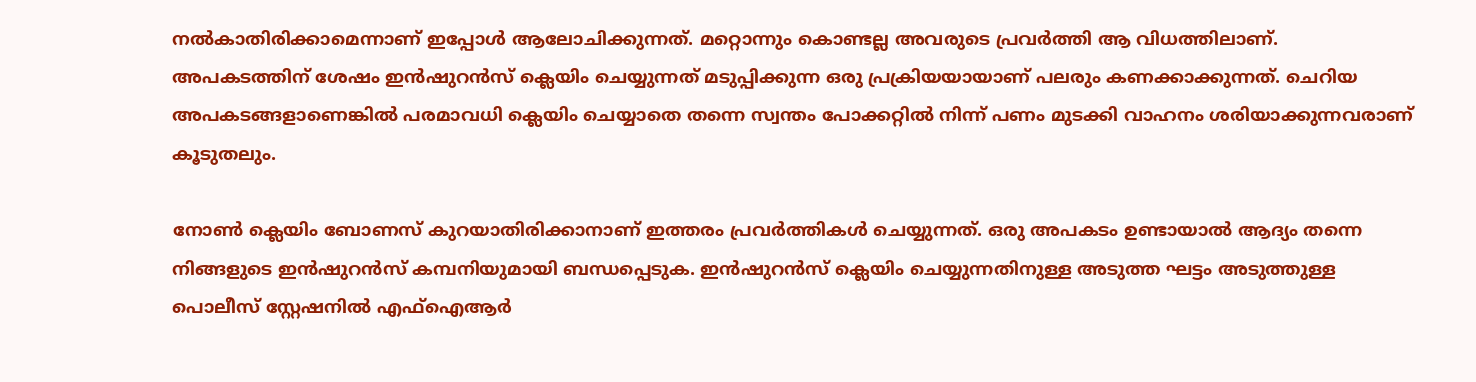നൽകാതിരിക്കാമെന്നാണ് ഇപ്പോൾ ആലോചിക്കുന്നത്. മറ്റൊന്നും കൊണ്ടല്ല അവരുടെ പ്രവർത്തി ആ വിധത്തിലാണ്. അപകടത്തിന് ശേഷം ഇന്‍ഷുറന്‍സ് ക്ലെയിം ചെയ്യുന്നത് മടുപ്പിക്കുന്ന ഒരു പ്രക്രിയയായാണ് പലരും കണക്കാക്കുന്നത്. ചെറിയ അപകടങ്ങളാണെങ്കിൽ പരമാവധി ക്ലെയിം ചെയ്യാതെ തന്നെ സ്വന്തം പോക്കറ്റിൽ നിന്ന് പണം മുടക്കി വാഹനം ശരിയാക്കുന്നവരാണ് കൂടുതലും.

നോൺ ക്ലെയിം ബോണസ് കുറയാതിരിക്കാനാണ് ഇത്തരം പ്രവർത്തികൾ ചെയ്യുന്നത്. ഒരു അപകടം ഉണ്ടായാൽ ആദ്യം തന്നെ നിങ്ങളുടെ ഇൻഷുറൻസ് കമ്പനിയുമായി ബന്ധപ്പെടുക. ഇന്‍ഷുറന്‍സ് ക്ലെയിം ചെയ്യുന്നതിനുള്ള അടുത്ത ഘട്ടം അടുത്തുള്ള പൊലീസ് സ്റ്റേഷനില്‍ എഫ്‌ഐആര്‍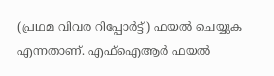(പ്രഥമ വിവര റിപ്പോര്‍ട്ട്) ഫയല്‍ ചെയ്യുക എന്നതാണ്. എഫ്ഐആര്‍ ഫയല്‍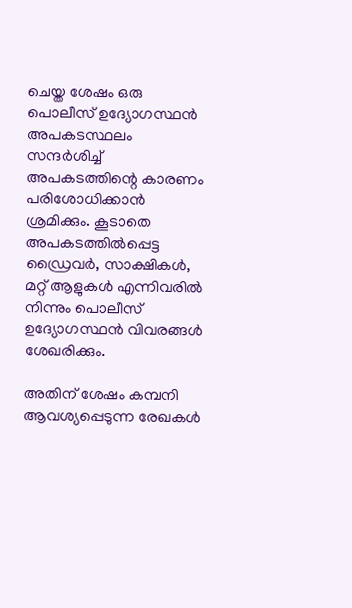ചെയ്ത ശേഷം ഒരു പൊലീസ് ഉദ്യോഗസ്ഥന്‍ അപകടസ്ഥലം സന്ദര്‍ശിച്ച് അപകടത്തിന്റെ കാരണം പരിശോധിക്കാന്‍ ശ്രമിക്കും. കൂടാതെ അപകടത്തില്‍പ്പെട്ട ഡ്രൈവര്‍, സാക്ഷികള്‍, മറ്റ് ആളുകള്‍ എന്നിവരില്‍ നിന്നും പൊലീസ് ഉദ്യോഗസ്ഥന്‍ വിവരങ്ങൾ ശേഖരിക്കും.

അതിന് ശേഷം കമ്പനി ആവശ്യപ്പെടുന്ന രേഖകൾ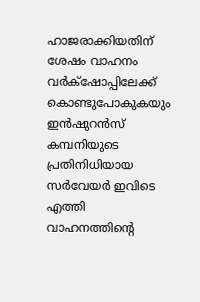ഹാജരാക്കിയതിന് ശേഷം വാഹനം വർക്‌ഷോപ്പിലേക്ക് കൊണ്ടുപോകുകയും ഇന്‍ഷുറന്‍സ് കമ്പനിയുടെ പ്രതിനിധിയായ സര്‍വേയര്‍ ഇവിടെ എത്തി വാഹനത്തിന്റെ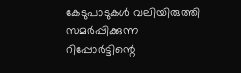കേടുപാടുകള്‍ വലിയിരുത്തി സമര്‍പ്പിക്കുന്ന റിപ്പോര്‍ട്ടിന്റെ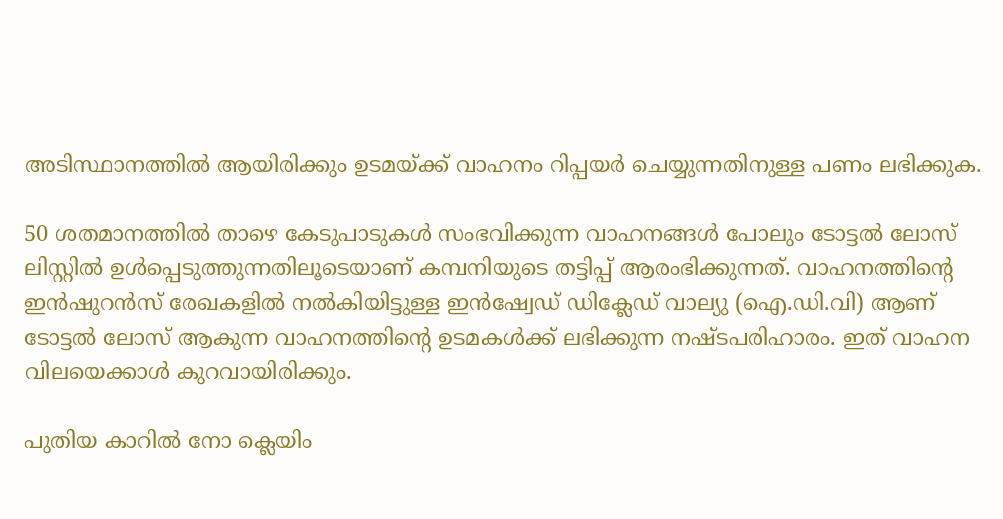അടിസ്ഥാനത്തില്‍ ആയിരിക്കും ഉടമയ്ക്ക് വാഹനം റിപ്പയര്‍ ചെയ്യുന്നതിനുള്ള പണം ലഭിക്കുക.

50 ശതമാനത്തില്‍ താഴെ കേടുപാടുകള്‍ സംഭവിക്കുന്ന വാഹനങ്ങള്‍ പോലും ടോട്ടല്‍ ലോസ് ലിസ്റ്റിൽ ഉൾപ്പെടുത്തുന്നതിലൂടെയാണ് കമ്പനിയുടെ തട്ടിപ്പ് ആരംഭിക്കുന്നത്. വാഹനത്തിന്റെ ഇന്‍ഷുറന്‍സ് രേഖകളില്‍ നല്‍കിയിട്ടുള്ള ഇന്‍ഷ്വേഡ് ഡിക്ലേഡ് വാല്യു (ഐ.ഡി.വി) ആണ് ടോട്ടല്‍ ലോസ് ആകുന്ന വാഹനത്തിന്റെ ഉടമകള്‍ക്ക് ലഭിക്കുന്ന നഷ്ടപരിഹാരം. ഇത് വാഹന വിലയെക്കാള്‍ കുറവായിരിക്കും.

പുതിയ കാറില്‍ നോ ക്ലെയിം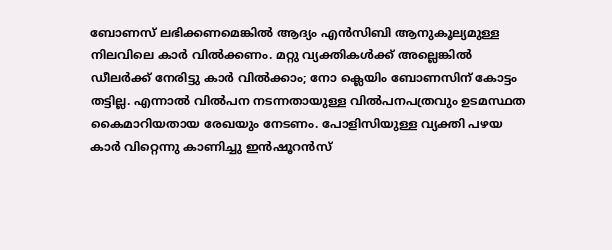ബോണസ് ലഭിക്കണമെങ്കില്‍ ആദ്യം എന്‍സിബി ആനുകൂല്യമുള്ള നിലവിലെ കാര്‍ വില്‍ക്കണം. മറ്റു വ്യക്തികള്‍ക്ക് അല്ലെങ്കില്‍ ഡീലര്‍ക്ക് നേരിട്ടു കാര്‍ വില്‍ക്കാം; നോ ക്ലെയിം ബോണസിന് കോട്ടം തട്ടില്ല. എന്നാല്‍ വില്‍പന നടന്നതായുള്ള വില്‍പനപത്രവും ഉടമസ്ഥത കൈമാറിയതായ രേഖയും നേടണം. പോളിസിയുള്ള വ്യക്തി പഴയ കാര്‍ വിറ്റെന്നു കാണിച്ചു ഇന്‍ഷൂറന്‍സ്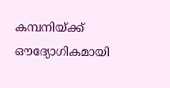കമ്പനിയ്ക്ക് ഔദ്യോഗികമായി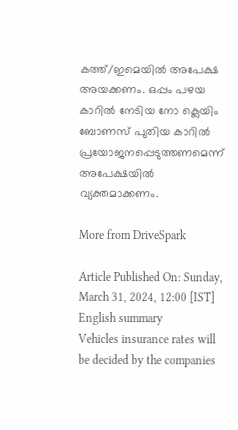കത്ത്/ഇമെയില്‍ അപേക്ഷ അയക്കണം. ഒപ്പം പഴയ കാറില്‍ നേടിയ നോ ക്ലെയിം ബോണസ് പുതിയ കാറില്‍ പ്രയോജനപ്പെടുത്തണമെന്ന് അപേക്ഷയില്‍ വ്യക്തമാക്കണം.

More from DriveSpark

Article Published On: Sunday, March 31, 2024, 12:00 [IST]
English summary
Vehicles insurance rates will be decided by the companies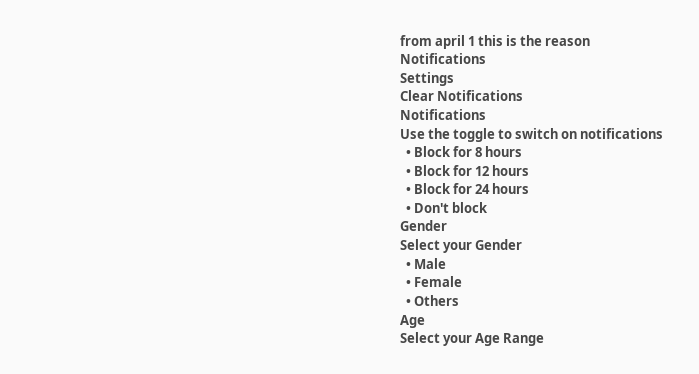from april 1 this is the reason
Notifications
Settings
Clear Notifications
Notifications
Use the toggle to switch on notifications
  • Block for 8 hours
  • Block for 12 hours
  • Block for 24 hours
  • Don't block
Gender
Select your Gender
  • Male
  • Female
  • Others
Age
Select your Age Range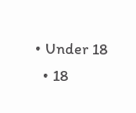• Under 18
  • 18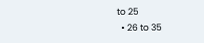to 25
  • 26 to 35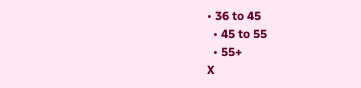• 36 to 45
  • 45 to 55
  • 55+
X